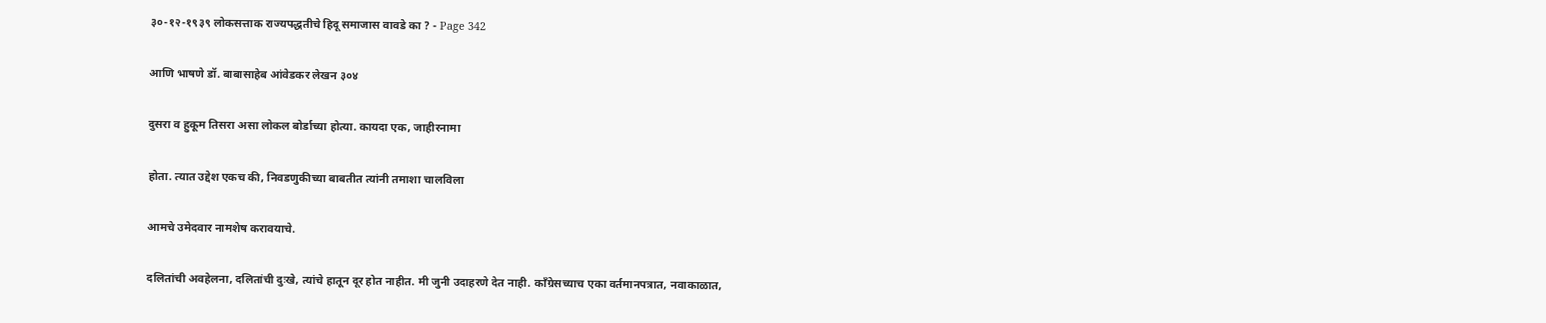३०-१२-१९३९ लोकसत्ताक राज्यपद्धतीचे हिदू समाजास वावडे का ? - Page 342

आणि भाषणे डॉ. बाबासाहेब आंवेडकर लेखन ३०४

दुसरा व हुकूम तिसरा असा लोकल बोर्डाच्या होत्या. कायदा एक, जाहीरनामा

होता. त्यात उद्देश एकच की, निवडणुकीच्या बाबतीत त्यांनी तमाशा चालविला

आमचे उमेदवार नामशेष करावयाचे.

दलितांची अवहेलना, दलितांची दुःखे, त्यांचे हातून दूर होत नाहीत. मी जुनी उदाहरणे देत नाही. काँग्रेसच्याच एका वर्तमानपत्रात, नवाकाळात,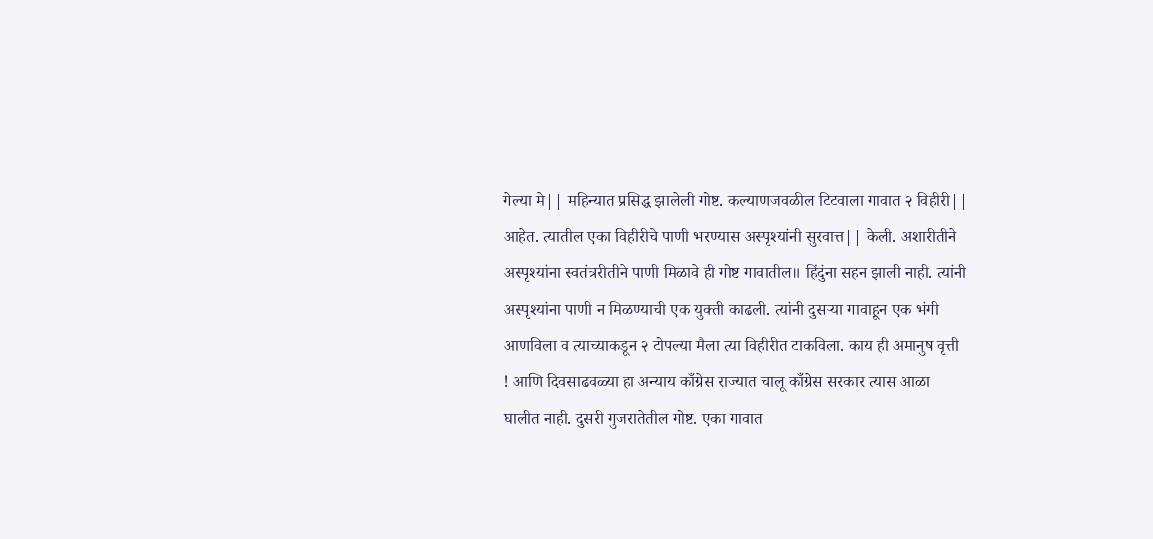गेल्या मे|| महिन्यात प्रसिद्ध झालेली गोष्ट. कल्याणजवळील टिटवाला गावात २ विहीरी|| आहेत. त्यातील एका विहीरीचे पाणी भरण्यास अस्पृश्यांनी सुरवात्त|| केली. अशारीतीने अस्पृश्यांना स्वतंत्ररीतीने पाणी मिळावे ही गोष्ट गावातील॥ हिंदुंना सहन झाली नाही. त्यांनी अस्पृश्यांना पाणी न मिळण्याची एक युक्ती काढली. त्यांनी दुसऱ्या गावाहून एक भंगी आणविला व त्याच्याकडून २ टोपल्या मैला त्या विहीरीत टाकविला. काय ही अमानुष वृत्ती ! आणि दिवसाढवळ्या हा अन्याय काँग्रेस राज्यात चालू काँग्रेस सरकार त्यास आळा घालीत नाही. दुसरी गुजरातेतील गोष्ट. एका गावात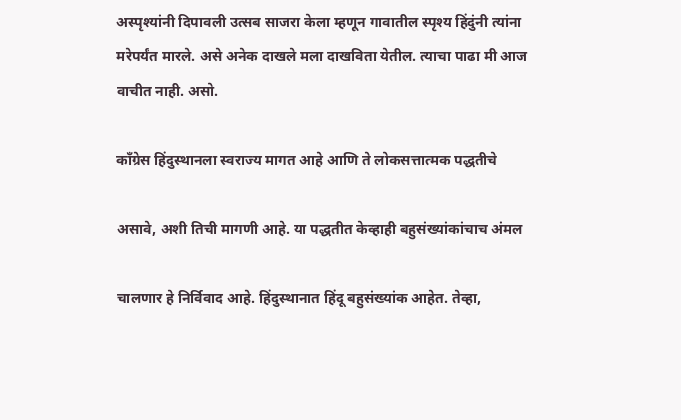अस्पृश्यांनी दिपावली उत्सब साजरा केला म्हणून गावातील स्पृश्य हिंदुंनी त्यांना मरेपर्यंत मारले. असे अनेक दाखले मला दाखविता येतील. त्याचा पाढा मी आज वाचीत नाही. असो.

काँग्रेस हिंदुस्थानला स्वराज्य मागत आहे आणि ते लोकसत्तात्मक पद्धतीचे

असावे, अशी तिची मागणी आहे. या पद्धतीत केव्हाही बहुसंख्यांकांचाच अंमल

चालणार हे निर्विवाद आहे. हिंदुस्थानात हिंदू बहुसंख्यांक आहेत. तेव्हा,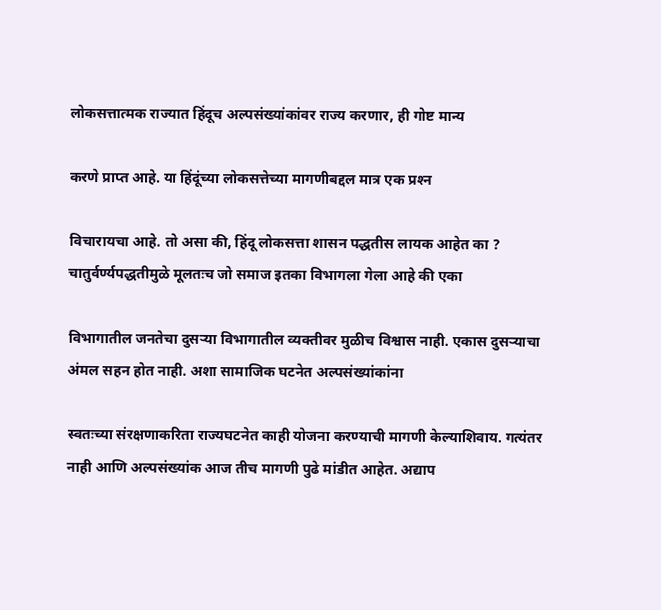लोकसत्तात्मक राज्यात हिंदूच अल्पसंख्यांकांवर राज्य करणार, ही गोष्ट मान्य

करणे प्राप्त आहे. या हिंदूंच्या लोकसत्तेच्या मागणीबद्दल मात्र एक प्रश्‍न

विचारायचा आहे. तो असा की, हिंदू लोकसत्ता शासन पद्धतीस लायक आहेत का ? चातुर्वर्ण्यपद्धतीमुळे मूलतःच जो समाज इतका विभागला गेला आहे की एका

विभागातील जनतेचा दुसऱ्या विभागातील व्यक्तीवर मुळीच विश्वास नाही. एकास दुसऱ्याचा अंमल सहन होत नाही. अशा सामाजिक घटनेत अल्पसंख्यांकांना

स्वतःच्या संरक्षणाकरिता राज्यघटनेत काही योजना करण्याची मागणी केल्याशिवाय. गत्यंतर नाही आणि अल्पसंख्यांक आज तीच मागणी पुढे मांडीत आहेत. अद्याप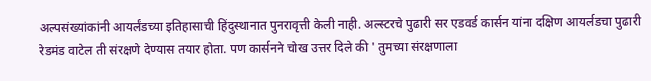अल्पसंख्यांकांनी आयर्लंडच्या इतिहासाची हिंदुस्थानात पुनरावृत्ती केली नाही. अल्स्टरचे पुढारी सर एडवर्ड कार्सन यांना दक्षिण आयर्लडचा पुढारी रेडमंड वाटेल ती संरक्षणे देण्यास तयार होता. पण कार्सनने चोख उत्तर दिले की ' तुमच्या संरक्षणाला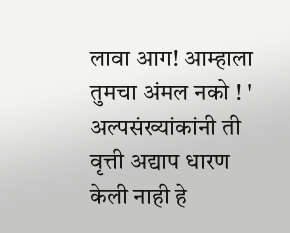लावा आग! आम्हाला तुमचा अंमल नको ! ' अल्पसंख्यांकांनी ती वृत्ती अद्याप धारण केली नाही हे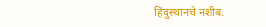हिंदुस्थानचे नशीब.